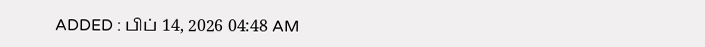ADDED : பிப் 14, 2026 04:48 AM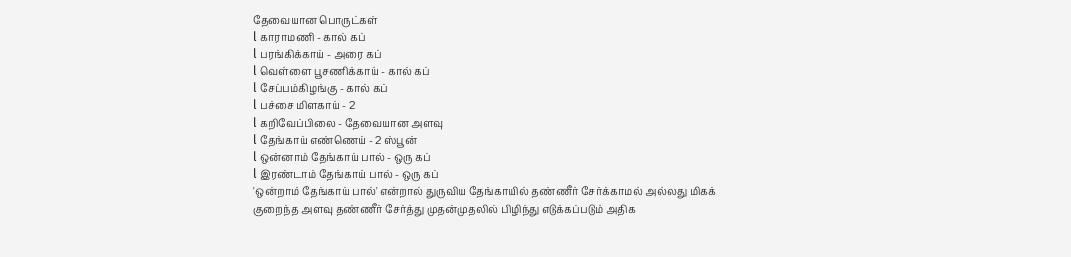தேவையான பொருட்கள்
l காராமணி - கால் கப்
l பரங்கிக்காய் - அரை கப்
l வெள்ளை பூசணிக்காய் - கால் கப்
l சேப்பம்கிழங்கு - கால் கப்
l பச்சை மிளகாய் - 2
l கறிவேப்பிலை - தேவையான அளவு
l தேங்காய் எண்ணெய் - 2 ஸ்பூன்
l ஒன்னாம் தேங்காய் பால் - ஒரு கப்
l இரண்டாம் தேங்காய் பால் - ஒரு கப்
'ஒன்றாம் தேங்காய் பால்' என்றால் துருவிய தேங்காயில் தண்ணீர் சேர்க்காமல் அல்லது மிகக் குறைந்த அளவு தண்ணீர் சேர்த்து முதன்முதலில் பிழிந்து எடுக்கப்படும் அதிக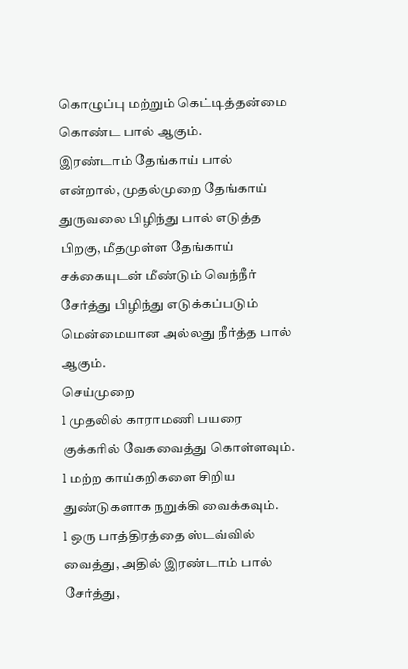கொழுப்பு மற்றும் கெட்டித்தன்மை கொண்ட பால் ஆகும்.
இரண்டாம் தேங்காய் பால் என்றால், முதல்முறை தேங்காய் துருவலை பிழிந்து பால் எடுத்த பிறகு, மீதமுள்ள தேங்காய் சக்கையுடன் மீண்டும் வெந்நீர் சேர்த்து பிழிந்து எடுக்கப்படும் மென்மையான அல்லது நீர்த்த பால் ஆகும்.
செய்முறை
l முதலில் காராமணி பயரை குக்கரில் வேகவைத்து கொள்ளவும்.
l மற்ற காய்கறிகளை சிறிய துண்டுகளாக நறுக்கி வைக்கவும்.
l ஒரு பாத்திரத்தை ஸ்டவ்வில் வைத்து, அதில் இரண்டாம் பால் சேர்த்து,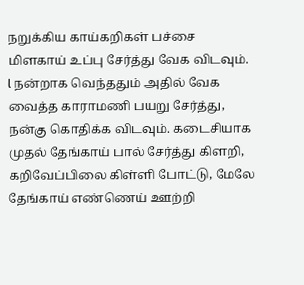நறுக்கிய காய்கறிகள் பச்சை மிளகாய் உப்பு சேர்த்து வேக விடவும்.
l நன்றாக வெந்ததும் அதில் வேக வைத்த காராமணி பயறு சேர்த்து, நன்கு கொதிக்க விடவும். கடைசியாக முதல் தேங்காய் பால் சேர்த்து கிளறி, கறிவேப்பிலை கிள்ளி போட்டு, மேலே தேங்காய் எண்ணெய் ஊற்றி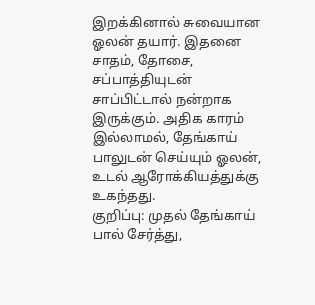இறக்கினால் சுவையான ஓலன் தயார். இதனை சாதம், தோசை, சப்பாத்தியுடன் சாப்பிட்டால் நன்றாக இருக்கும். அதிக காரம் இல்லாமல், தேங்காய் பாலுடன் செய்யும் ஓலன், உடல் ஆரோக்கியத்துக்கு உகந்தது.
குறிப்பு: முதல் தேங்காய் பால் சேர்த்து,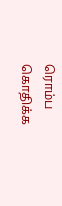ரொம்ப கொதிக்க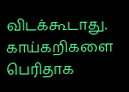விடக்கூடாது. காய்கறிகளை பெரிதாக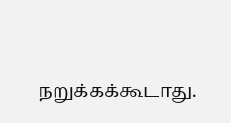நறுக்கக்கூடாது.